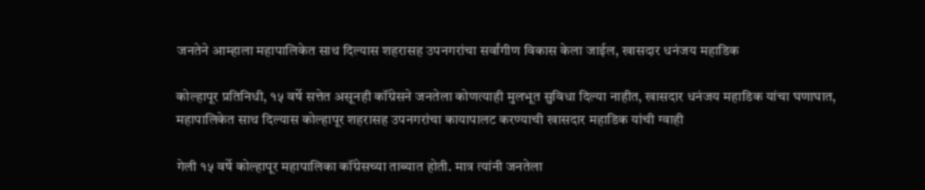जनतेने आम्हाला महापालिकेत साथ दिल्यास शहरासह उपनगरांचा सर्वांगीण विकास केला जाईल, खासदार धनंजय महाडिक

कोल्हापूर प्रतिनिधी, १५ वर्षे सत्तेत असूनही कॉंग्रेसने जनतेला कोणत्याही मुलभूत सुविधा दिल्या नाहीत, खासदार धनंजय महाडिक यांचा घणाघात, महापालिकेत साथ दिल्यास कोल्हापूर शहरासह उपनगरांचा कायापालट करण्याची खासदार महाडिक यांची ग्वाही

गेली १५ वर्षे कोल्हापूर महापालिका कॉंग्रेसच्या ताब्यात होती. मात्र त्यांनी जनतेला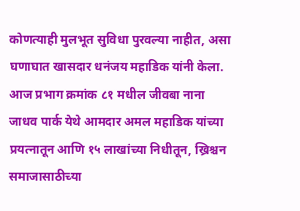कोणत्याही मुलभूत सुविधा पुरवल्या नाहीत, असा घणाघात खासदार धनंजय महाडिक यांनी केला. आज प्रभाग क्रमांक ८१ मधील जीवबा नाना जाधव पार्क येथे आमदार अमल महाडिक यांच्या प्रयत्नातून आणि १५ लाखांच्या निधीतून, ख्रिश्चन समाजासाठीच्या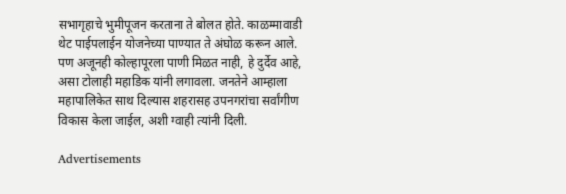सभागृहाचे भुमीपूजन करताना ते बोलत होते. काळम्मावाडी थेट पाईपलाईन योजनेच्या पाण्यात ते अंघोळ करून आले. पण अजूनही कोल्हापूरला पाणी मिळत नाही, हे दुर्देव आहे, असा टोलाही महाडिक यांनी लगावला. जनतेने आम्हाला महापालिकेत साथ दिल्यास शहरासह उपनगरांचा सर्वांगीण विकास केला जाईल, अशी ग्वाही त्यांनी दिली.

Advertisements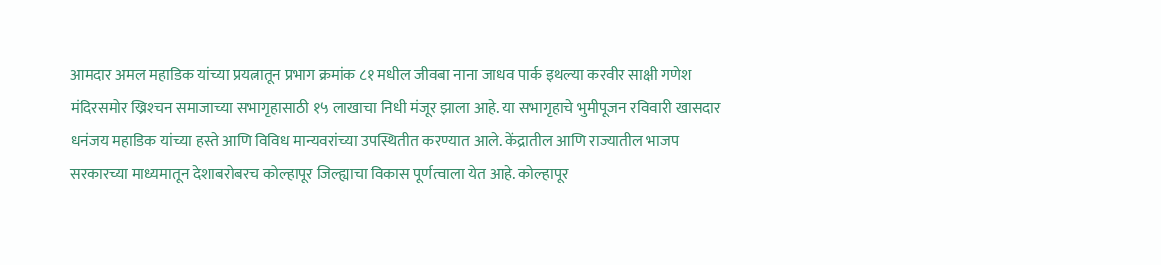आमदार अमल महाडिक यांच्या प्रयत्नातून प्रभाग क्रमांक ८१ मधील जीवबा नाना जाधव पार्क इथल्या करवीर साक्षी गणेश मंदिरसमोर ख्रिश्‍चन समाजाच्या सभागृहासाठी १५ लाखाचा निधी मंजूर झाला आहे. या सभागृहाचे भुमीपूजन रविवारी खासदार धनंजय महाडिक यांच्या हस्ते आणि विविध मान्यवरांच्या उपस्थितीत करण्यात आले. केंद्रातील आणि राज्यातील भाजप सरकारच्या माध्यमातून देशाबरोबरच कोल्हापूर जिल्ह्याचा विकास पूर्णत्वाला येत आहे. कोल्हापूर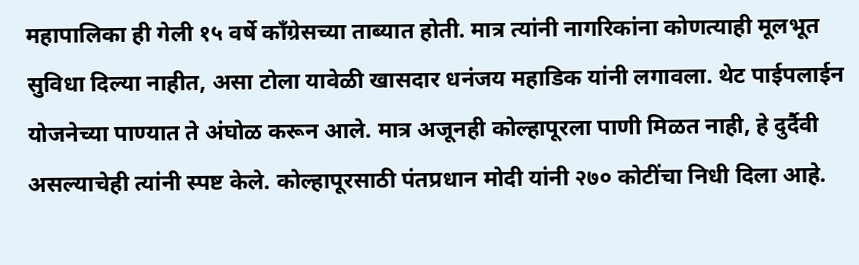महापालिका ही गेली १५ वर्षे कॉंग्रेसच्या ताब्यात होती. मात्र त्यांनी नागरिकांना कोणत्याही मूलभूत सुविधा दिल्या नाहीत, असा टोला यावेळी खासदार धनंजय महाडिक यांनी लगावला. थेट पाईपलाईन योजनेच्या पाण्यात ते अंघोळ करून आले. मात्र अजूनही कोल्हापूरला पाणी मिळत नाही, हे दुर्दैवी असल्याचेही त्यांनी स्पष्ट केले. कोल्हापूरसाठी पंतप्रधान मोदी यांनी २७० कोटींचा निधी दिला आहे.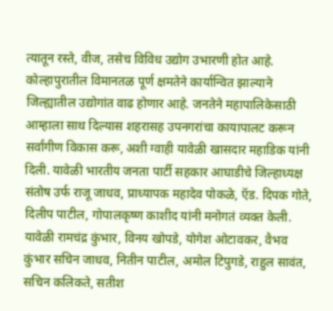त्यातून रस्ते, वीज, तसेच विविध उद्योग उभारणी होत आहे. कोल्हापुरातील विमानतळ पूर्ण क्षमतेने कार्यान्वित झाल्याने जिल्ह्यातील उद्योगांत वाढ होणार आहे. जनतेने महापालिकेसाठी आम्हाला साथ दिल्यास शहरासह उपनगरांचा कायापालट करून सर्वांगीण विकास करू, अशी ग्वाही यावेळी खासदार महाडिक यांनी दिली. यावेळी भारतीय जनता पार्टी सहकार आघाडीचे जिल्हाध्यक्ष संतोष उर्फ राजू जाधव, प्राध्यापक महादेव पोकळे, ऍड. दिपक गोते, दिलीप पाटील, गोपालकृष्ण काशीद यांनी मनोगतं व्यक्त केली. यावेळी रामचंद्र कुंभार, विनय खोपडे, योगेश ओटावकर, वैभव कुंभार सचिन जाधव, नितीन पाटील, अमोल टिपुगडे, राहुल सावंत, सचिन कलिकते, सतीश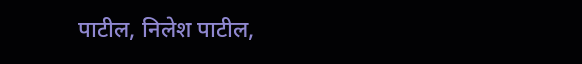पाटील, निलेश पाटील,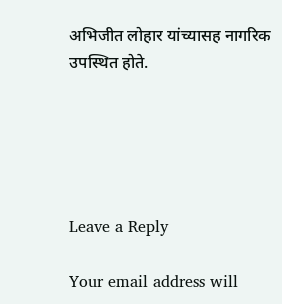अभिजीत लोहार यांच्यासह नागरिक उपस्थित होते.





Leave a Reply

Your email address will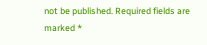not be published. Required fields are marked *